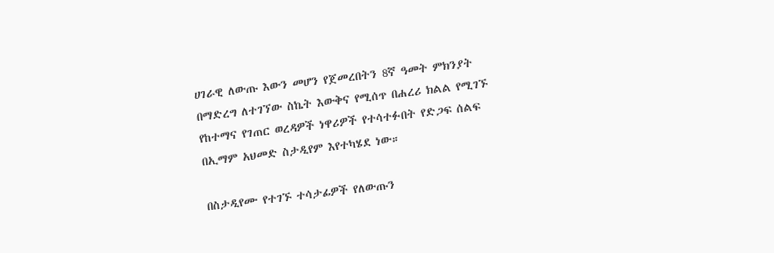ሀገራዊ ለውጡ እውን መሆን የጀመረበትን 8ኛ ዓመት ምክንያት በማድረግ ለተገኘው ስኬት እውቅና የሚሰጥ በሐረሪ ክልል የሚገኙ የከተማና የገጠር ወረዳዎች ነዋሪዎች የተሳተፉበት የድጋፍ ሰልፍ በኢማም አህመድ ስታዲየም እየተካሄደ ነው።

በስታዲየሙ የተገኙ ተሳታፊዎች የለውጡን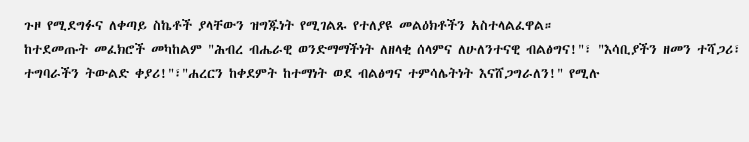ጉዞ የሚደግፉና ለቀጣይ ስኬቶች ያላቸውን ዝግጁነት የሚገልጹ የተለያዩ መልዕክቶችን አስተላልፈዋል።
ከተደመጡት መፈክሮች መካከልም "ሕብረ ብሔራዊ ወንድማማችነት ለዘላቂ ሰላምና ለሁለንተናዊ ብልፅግና!"፣ "እሳቢያችን ዘመን ተሻጋሪ፣ ተግባራችን ትውልድ ቀያሪ!"፣"ሐረርን ከቀደምት ከተማነት ወደ ብልፅግና ተምሳሌትነት እናሸጋግራለን!" የሚሉ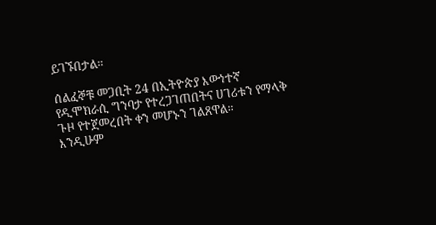ይገኙበታል።

ሰልፈኞቹ መጋቢት 24 በኢትዮጵያ እውነተኛ የዲሞክራሲ ግንባታ የተረጋገጠበትና ሀገሪቱን የማላቅ ጉዞ የተጀመረበት ቀን መሆኑን ገልጸዋል።
እንዲሁም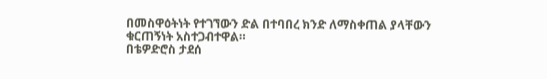በመስዋዕትነት የተገኘውን ድል በተባበረ ክንድ ለማስቀጠል ያላቸውን ቁርጠኝነት አስተጋብተዋል።
በቴዎድሮስ ታደሰ